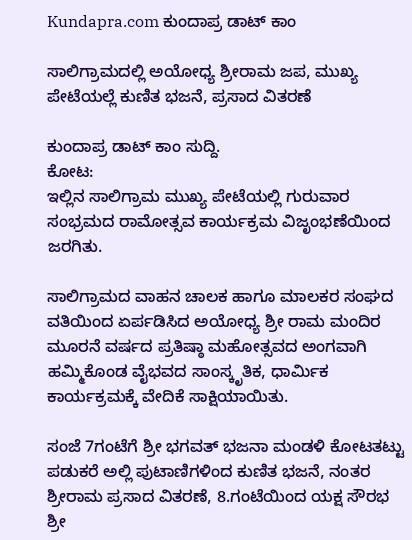Kundapra.com ಕುಂದಾಪ್ರ ಡಾಟ್ ಕಾಂ

ಸಾಲಿಗ್ರಾಮದಲ್ಲಿ ಅಯೋಧ್ಯ ಶ್ರೀರಾಮ ಜಪ, ಮುಖ್ಯ ಪೇಟೆಯಲ್ಲೆ ಕುಣಿತ ಭಜನೆ, ಪ್ರಸಾದ ವಿತರಣೆ

ಕುಂದಾಪ್ರ ಡಾಟ್‌ ಕಾಂ ಸುದ್ದಿ.
ಕೋಟ:
ಇಲ್ಲಿನ ಸಾಲಿಗ್ರಾಮ ಮುಖ್ಯ ಪೇಟೆಯಲ್ಲಿ ಗುರುವಾರ ಸಂಭ್ರಮದ ರಾಮೋತ್ಸವ ಕಾರ್ಯಕ್ರಮ ವಿಜೃಂಭಣೆಯಿಂದ ಜರಗಿತು.

ಸಾಲಿಗ್ರಾಮದ ವಾಹನ ಚಾಲಕ ಹಾಗೂ ಮಾಲಕರ ಸಂಘದ ವತಿಯಿಂದ ಏರ್ಪಡಿಸಿದ ಅಯೋಧ್ಯ ಶ್ರೀ ರಾಮ ಮಂದಿರ ಮೂರನೆ ವರ್ಷದ ಪ್ರತಿಷ್ಠಾ ಮಹೋತ್ಸವದ ಅಂಗವಾಗಿ ಹಮ್ಮಿಕೊಂಡ ವೈಭವದ ಸಾಂಸ್ಕೃತಿಕ, ಧಾರ್ಮಿಕ ಕಾರ್ಯಕ್ರಮಕ್ಕೆ ವೇದಿಕೆ ಸಾಕ್ಷಿಯಾಯಿತು.

ಸಂಜೆ 7ಗಂಟೆಗೆ ಶ್ರೀ ಭಗವತ್ ಭಜನಾ ಮಂಡಳಿ ಕೋಟತಟ್ಟು ಪಡುಕರೆ ಅಲ್ಲಿ ಪುಟಾಣಿಗಳಿಂದ ಕುಣಿತ ಭಜನೆ, ನಂತರ ಶ್ರೀರಾಮ ಪ್ರಸಾದ ವಿತರಣೆ, 8.ಗಂಟೆಯಿಂದ ಯಕ್ಷ ಸೌರಭ ಶ್ರೀ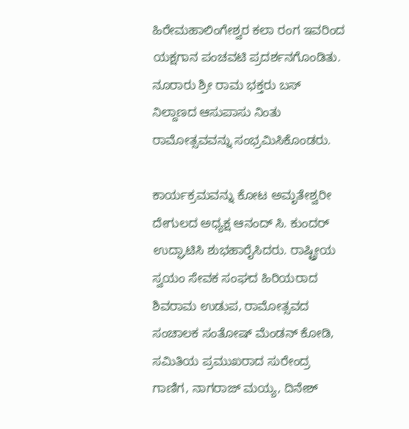ಹಿರೇಮಹಾಲಿಂಗೇಶ್ವರ ಕಲಾ ರಂಗ ಇವರಿಂದ ಯಕ್ಷಗಾನ ಪಂಚವಟಿ ಪ್ರದರ್ಶನಗೊಂಡಿತು. ನೂರಾರು ಶ್ರೀ ರಾಮ ಭಕ್ತರು ಬಸ್ ನಿಲ್ದಾಣದ ಆಸುಪಾಸು ನಿಂತು ರಾಮೋತ್ಸವವನ್ನು ಸಂಭ್ರಮಿಸಿಕೊಂಡರು.

ಕಾರ್ಯಕ್ರಮವನ್ನು ಕೋಟ ಅಮೃತೇಶ್ವರೀ ದೇಗುಲದ ಅಧ್ಯಕ್ಷ ಆನಂದ್ ಸಿ. ಕುಂದರ್ ಉದ್ಘಾಟಿಸಿ ಶುಭಹಾರೈಸಿದರು. ರಾಷ್ಟ್ರೀಯ ಸ್ವಯಂ ಸೇವಕ ಸಂಘದ ಹಿರಿಯರಾದ ಶಿವರಾಮ ಉಡುಪ, ರಾಮೋತ್ಸವದ ಸಂಚಾಲಕ ಸಂತೋಷ್ ಮೆಂಡನ್ ಕೋಡಿ, ಸಮಿತಿಯ ಪ್ರಮುಖರಾದ ಸುರೇಂದ್ರ ಗಾಣಿಗ, ನಾಗರಾಜ್ ಮಯ್ಯ, ದಿನೇಶ್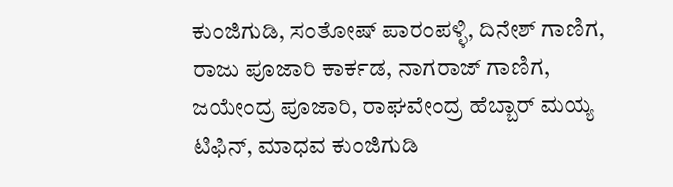ಕುಂಜಿಗುಡಿ, ಸಂತೋಷ್ ಪಾರಂಪಳ್ಳಿ, ದಿನೇಶ್ ಗಾಣಿಗ, ರಾಜು ಪೂಜಾರಿ ಕಾರ್ಕಡ, ನಾಗರಾಜ್ ಗಾಣಿಗ, ಜಯೇಂದ್ರ ಪೂಜಾರಿ, ರಾಘವೇಂದ್ರ ಹೆಬ್ಬಾರ್ ಮಯ್ಯ ಟಿಫಿನ್, ಮಾಧವ ಕುಂಜಿಗುಡಿ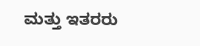ಮತ್ತು ಇತರರು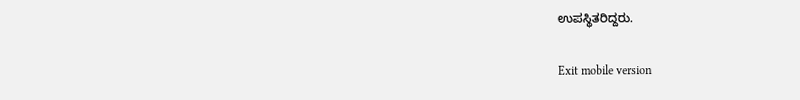ಉಪಸ್ಥಿತರಿದ್ದರು.

Exit mobile version